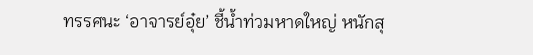ทรรศนะ ‘อาจารย์อุ๋ย’ ชี้น้ำท่วมหาดใหญ่ หนักสุ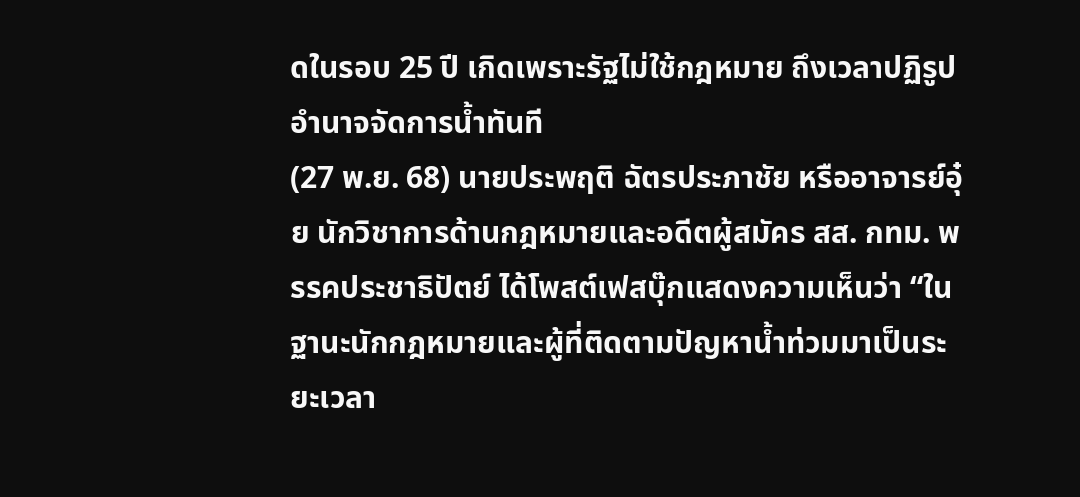ดในรอบ 25 ปี เกิดเพราะรัฐไม่ใช้กฎหมาย ถึงเวลาปฏิรูปอำนาจจัดการน้ำทันที
(27 พ.ย. 68) นายประพฤติ ฉัตรประภาชัย หรืออาจารย์อุ๋ย นักวิชาการด้านกฎหมายและอดีตผู้สมัคร สส. กทม. พรรคประชาธิปัตย์ ได้โพสต์เฟสบุ๊กแสดงความเห็นว่า “ในฐานะนักกฎหมายและผู้ที่ติดตามปัญหาน้ำท่วมมาเป็นระยะเวลา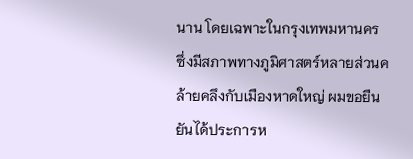นาน โดยเฉพาะในกรุงเทพมหานคร ซึ่งมีสภาพทางภูมิศาสตร์หลายส่วนคล้ายคลึงกับเมืองหาดใหญ่ ผมขอยืนยันได้ประการห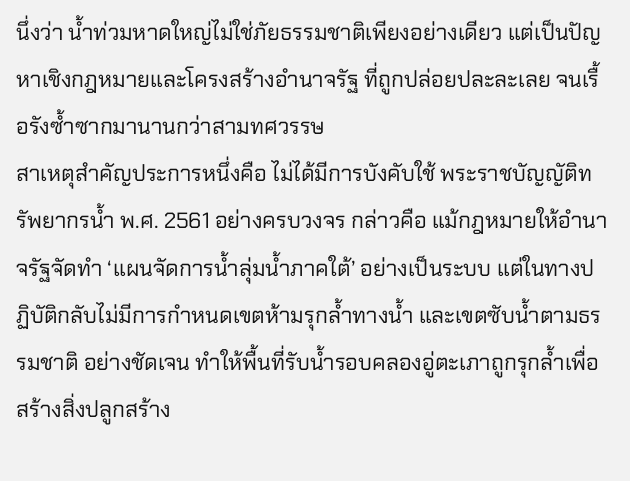นึ่งว่า น้ำท่วมหาดใหญ่ไม่ใช่ภัยธรรมชาติเพียงอย่างเดียว แต่เป็นปัญหาเชิงกฎหมายและโครงสร้างอำนาจรัฐ ที่ถูกปล่อยปละละเลย จนเรื้อรังซ้ำซากมานานกว่าสามทศวรรษ
สาเหตุสำคัญประการหนึ่งคือ ไม่ได้มีการบังคับใช้ พระราชบัญญัติทรัพยากรน้ำ พ.ศ. 2561 อย่างครบวงจร กล่าวคือ แม้กฎหมายให้อำนาจรัฐจัดทำ ‘แผนจัดการน้ำลุ่มน้ำภาคใต้’ อย่างเป็นระบบ แต่ในทางปฏิบัติกลับไม่มีการกำหนดเขตห้ามรุกล้ำทางน้ำ และเขตซับน้ำตามธรรมชาติ อย่างชัดเจน ทำให้พื้นที่รับน้ำรอบคลองอู่ตะเภาถูกรุกล้ำเพื่อสร้างสิ่งปลูกสร้าง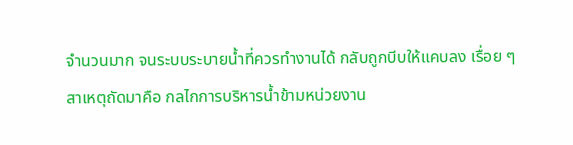จำนวนมาก จนระบบระบายน้ำที่ควรทำงานได้ กลับถูกบีบให้แคบลง เรื่อย ๆ
สาเหตุถัดมาคือ กลไกการบริหารน้ำข้ามหน่วยงาน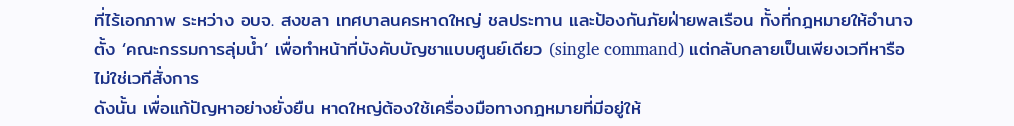ที่ไร้เอกภาพ ระหว่าง อบจ. สงขลา เทศบาลนครหาดใหญ่ ชลประทาน และป้องกันภัยฝ่ายพลเรือน ทั้งที่กฎหมายให้อำนาจตั้ง ‘คณะกรรมการลุ่มน้ำ’ เพื่อทำหน้าที่บังคับบัญชาแบบศูนย์เดียว (single command) แต่กลับกลายเป็นเพียงเวทีหารือ ไม่ใช่เวทีสั่งการ
ดังนั้น เพื่อแก้ปัญหาอย่างยั่งยืน หาดใหญ่ต้องใช้เครื่องมือทางกฎหมายที่มีอยู่ให้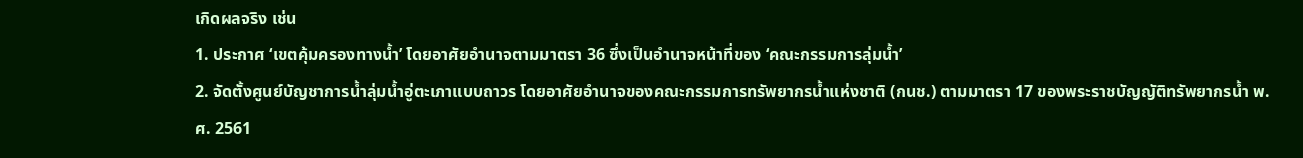เกิดผลจริง เช่น
1. ประกาศ ‘เขตคุ้มครองทางน้ำ’ โดยอาศัยอำนาจตามมาตรา 36 ซึ่งเป็นอำนาจหน้าที่ของ ‘คณะกรรมการลุ่มน้ำ’
2. จัดตั้งศูนย์บัญชาการน้ำลุ่มน้ำอู่ตะเภาแบบถาวร โดยอาศัยอำนาจของคณะกรรมการทรัพยากรน้ำแห่งชาติ (กนช.) ตามมาตรา 17 ของพระราชบัญญัติทรัพยากรน้ำ พ.ศ. 2561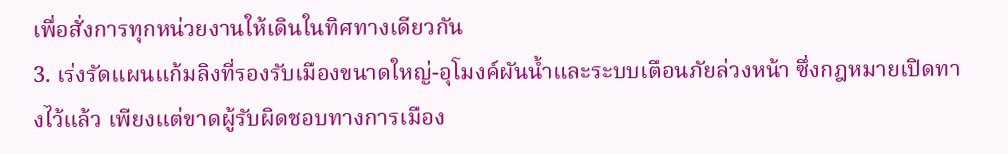เพื่อสั่งการทุกหน่วยงานให้เดินในทิศทางเดียวกัน
3. เร่งรัดแผนแก้มลิงที่รองรับเมืองขนาดใหญ่-อุโมงค์ผันน้ำและระบบเตือนภัยล่วงหน้า ซึ่งกฎหมายเปิดทางไว้แล้ว เพียงแต่ขาดผู้รับผิดชอบทางการเมือง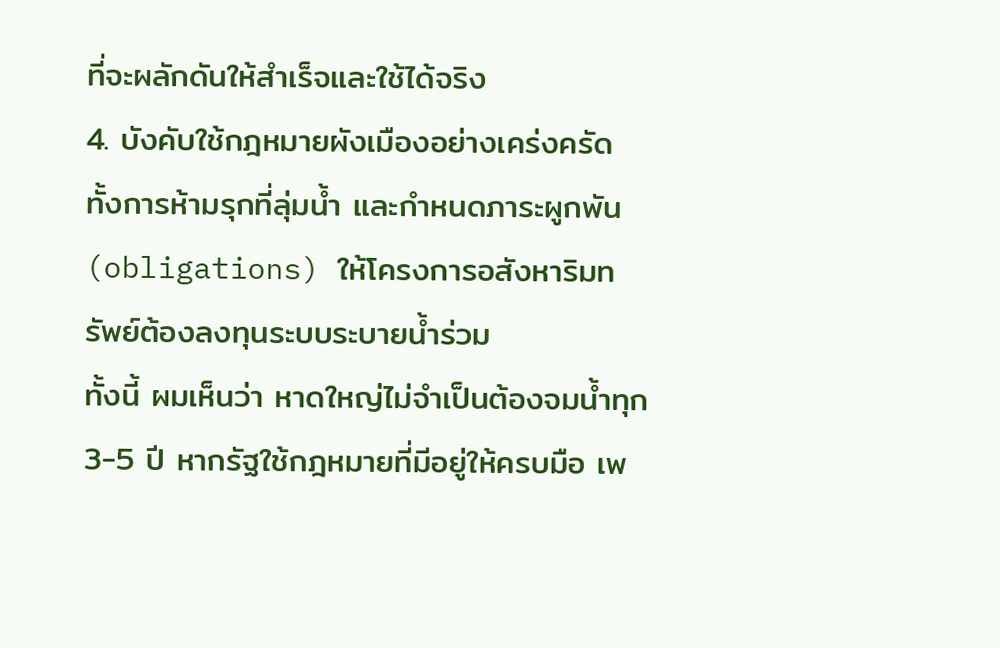ที่จะผลักดันให้สำเร็จและใช้ได้จริง
4. บังคับใช้กฎหมายผังเมืองอย่างเคร่งครัด ทั้งการห้ามรุกที่ลุ่มน้ำ และกำหนดภาระผูกพัน (obligations) ให้โครงการอสังหาริมทรัพย์ต้องลงทุนระบบระบายน้ำร่วม
ทั้งนี้ ผมเห็นว่า หาดใหญ่ไม่จำเป็นต้องจมน้ำทุก 3-5 ปี หากรัฐใช้กฎหมายที่มีอยู่ให้ครบมือ เพ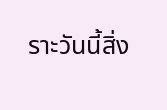ราะวันนี้สิ่ง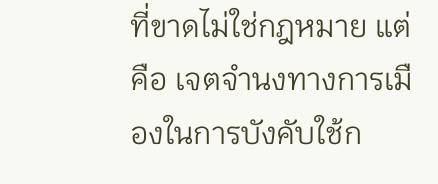ที่ขาดไม่ใช่กฎหมาย แต่คือ เจตจำนงทางการเมืองในการบังคับใช้ก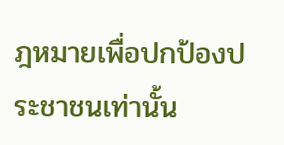ฎหมายเพื่อปกป้องประชาชนเท่านั้น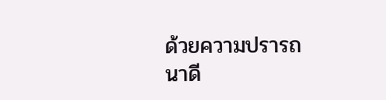ด้วยความปรารถนาดี